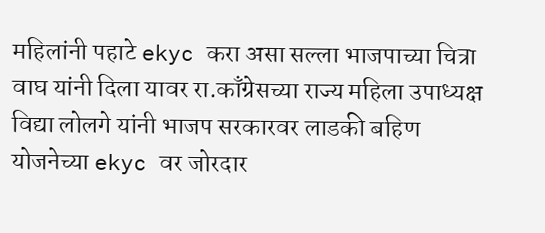महिलांनी पहाटे ekyc करा असा सल्ला भाजपाच्या चित्रा वाघ यांनी दिला यावर रा.काँग्रेसच्या राज्य महिला उपाध्यक्ष विद्या लोलगे यांनी भाजप सरकारवर लाडकी बहिण योजनेच्या ekyc वर जोरदार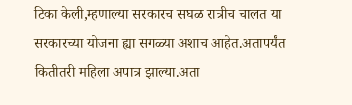टिका केली,म्हणाल्या सरकारच सघळ रात्रीच चालत या सरकारच्या योजना ह्या सगळ्या अशाच आहेत.अतापर्यंत कितीतरी महिला अपात्र झाल्या.अता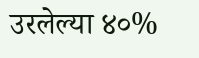उरलेल्या ४०%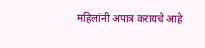महिलांनी अपात्र करायचे आहे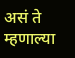असं ते म्हणाल्या